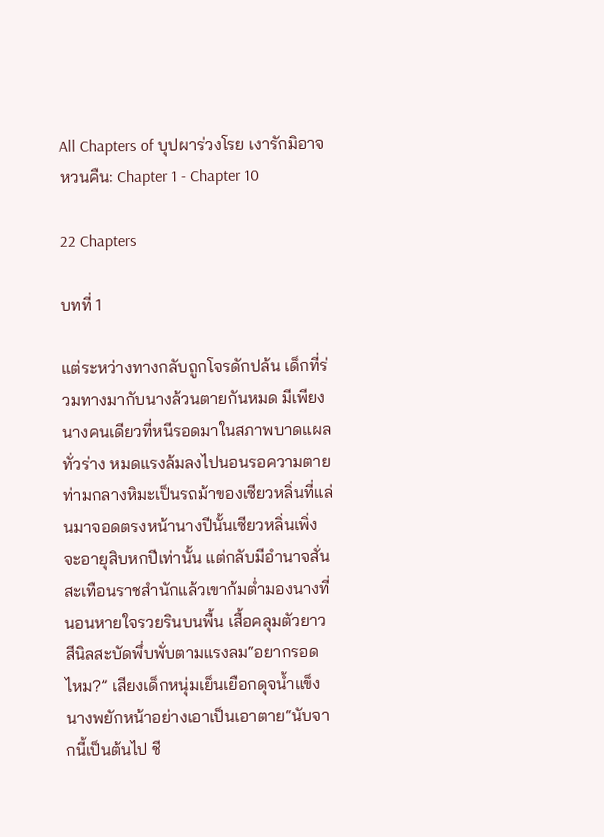All Chapters of บุปผาร่วงโรย เงารักมิอาจหวนคืน: Chapter 1 - Chapter 10

22 Chapters

บทที่ 1

แต่ระหว่างทางกลับถูกโจรดักปล้น เด็กที่ร่วมทางมากับนางล้วนตายกันหมด มีเพียงนางคนเดียวที่หนีรอดมาในสภาพบาดแผลทั่วร่าง หมดแรงล้มลงไปนอนรอความตายท่ามกลางหิมะเป็นรถม้าของเซียวหลิ่นที่แล่นมาจอดตรงหน้านางปีนั้นเซียวหลิ่นเพิ่งจะอายุสิบหกปีเท่านั้น แต่กลับมีอำนาจสั่นสะเทือนราชสำนักแล้วเขาก้มต่ำมองนางที่นอนหายใจรวยรินบนพื้น เสื้อคลุมตัวยาวสีนิลสะบัดพึ่บพั่บตามแรงลม“อยากรอดไหม?” เสียงเด็กหนุ่มเย็นเยือกดุจน้ำแข็งนางพยักหน้าอย่างเอาเป็นเอาตาย“นับจากนี้เป็นต้นไป ชี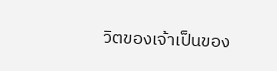วิตของเจ้าเป็นของ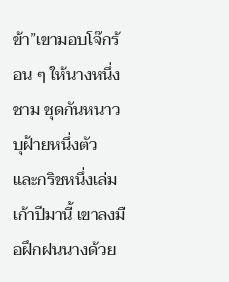ข้า”เขามอบโจ๊กร้อน ๆ ให้นางหนึ่งชาม ชุดกันหนาวบุฝ้ายหนึ่งตัว และกริชหนึ่งเล่มเก้าปีมานี้ เขาลงมือฝึกฝนนางด้วย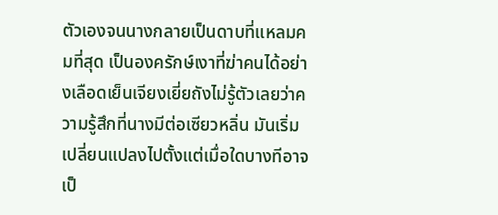ตัวเองจนนางกลายเป็นดาบที่แหลมคมที่สุด เป็นองครักษ์เงาที่ฆ่าคนได้อย่างเลือดเย็นเจียงเยี่ยถังไม่รู้ตัวเลยว่าความรู้สึกที่นางมีต่อเซียวหลิ่น มันเริ่มเปลี่ยนแปลงไปตั้งแต่เมื่อใดบางทีอาจเป็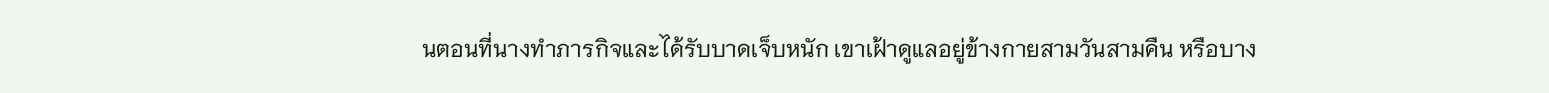นตอนที่นางทำภารกิจและได้รับบาดเจ็บหนัก เขาเฝ้าดูแลอยู่ข้างกายสามวันสามคืน หรือบาง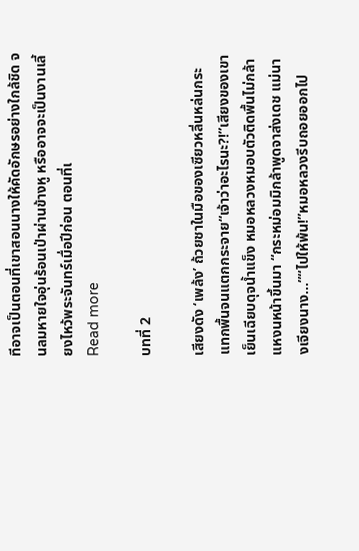ทีอาจเป็นตอนที่เขาสอนนางให้คัดอักษรอย่างใกล้ชิด จนลมหายใจอุ่นร้อนเป่าผ่านข้างหู หรืออาจจะเป็นงานเลี้ยงไหว้พระจันทร์เมื่อปีก่อน ตอนที่เ
Read more

บทที่ 2

เสียงดัง ‘เพล้ง’ ถ้วยชาในมือของเซียวหลิ่นหล่นกระแทกพื้นจนแตกกระจาย“เจ้าว่าอะไรนะ?!”เสียงของเขาเย็นเฉียบดุจน้ำแข็ง หมอหลวงหมอบตัวติดพื้นไม่กล้าแหงนหน้าขึ้นมา “กระหม่อมมิกล้าพูดจาส่งเดช แม่นางเจียงนาง...”“ไปให้พ้น!”หมอหลวงรีบถอยออกไป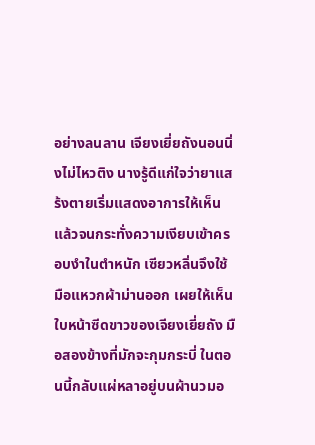อย่างลนลาน เจียงเยี่ยถังนอนนิ่งไม่ไหวติง นางรู้ดีแก่ใจว่ายาแสร้งตายเริ่มแสดงอาการให้เห็นแล้วจนกระทั่งความเงียบเข้าครอบงำในตำหนัก เซียวหลิ่นจึงใช้มือแหวกผ้าม่านออก เผยให้เห็นใบหน้าซีดขาวของเจียงเยี่ยถัง มือสองข้างที่มักจะกุมกระบี่ ในตอนนี้กลับแผ่หลาอยู่บนผ้านวมอ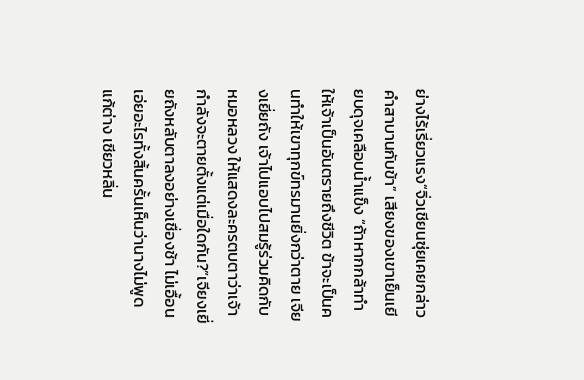ย่างไร้เรี่ยวแรง“จิ่วเชียนซุ่ยเคยกล่าวคำสาบานกับข้า” เสียงของเขาเย็นเยียบดุจเคลือบน้ำแข็ง “ถ้าหากกล้าทำให้เจ้าเป็นอันตรายถึงชีวิต ข้าจะเป็นคนทำให้เขาทุกข์ทรมานยิ่งกว่าตาย เจียงเยี่ยถัง เจ้าไปแอบไปสมรู้ร่วมคิดกับหมอหลวง ให้แสดงละครตบตาว่าเจ้ากำลังจะตายตั้งแต่เมื่อใดกัน?”เจียงเยี่ยถังหลับตาลงอย่างเชื่องช้า ไม่เอื้อนเอ่ยอะไรทั้งสิ้นครั้นเห็นว่านางไม่พูดแก้ต่าง เซียวหลิ่น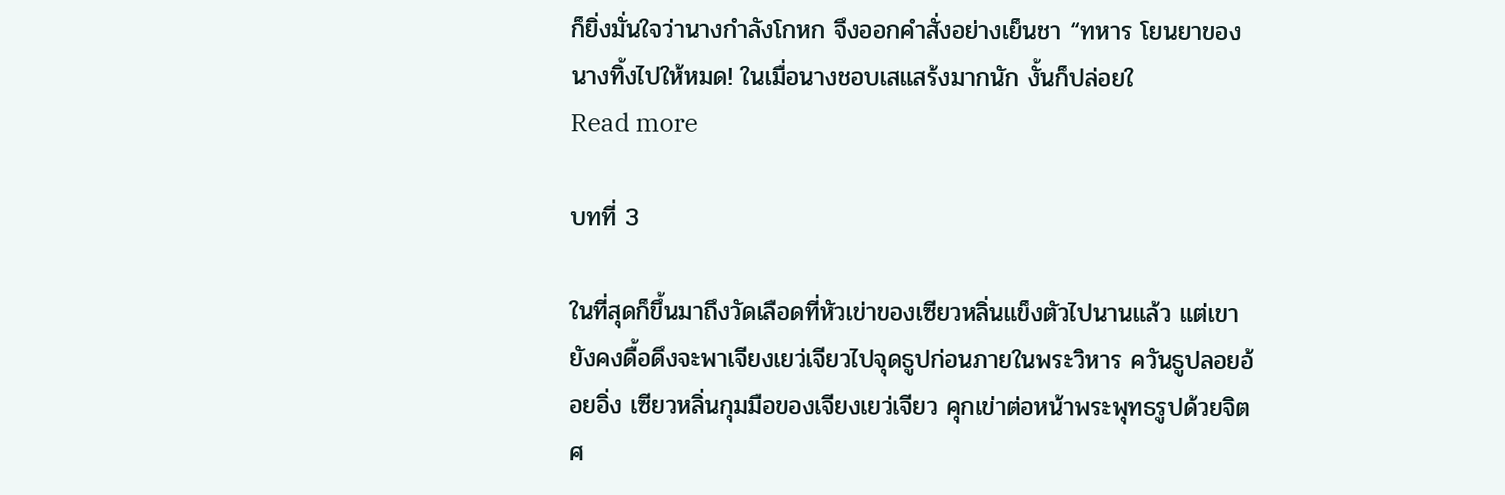ก็ยิ่งมั่นใจว่านางกำลังโกหก จึงออกคำสั่งอย่างเย็นชา “ทหาร โยนยาของนางทิ้งไปให้หมด! ในเมื่อนางชอบเสแสร้งมากนัก งั้นก็ปล่อยใ
Read more

บทที่ 3

ในที่สุดก็ขึ้นมาถึงวัดเลือดที่หัวเข่าของเซียวหลิ่นแข็งตัวไปนานแล้ว แต่เขายังคงดื้อดึงจะพาเจียงเยว่เจียวไปจุดธูปก่อนภายในพระวิหาร ควันธูปลอยอ้อยอิ่ง เซียวหลิ่นกุมมือของเจียงเยว่เจียว คุกเข่าต่อหน้าพระพุทธรูปด้วยจิตศ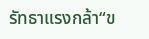รัทธาแรงกล้า“ข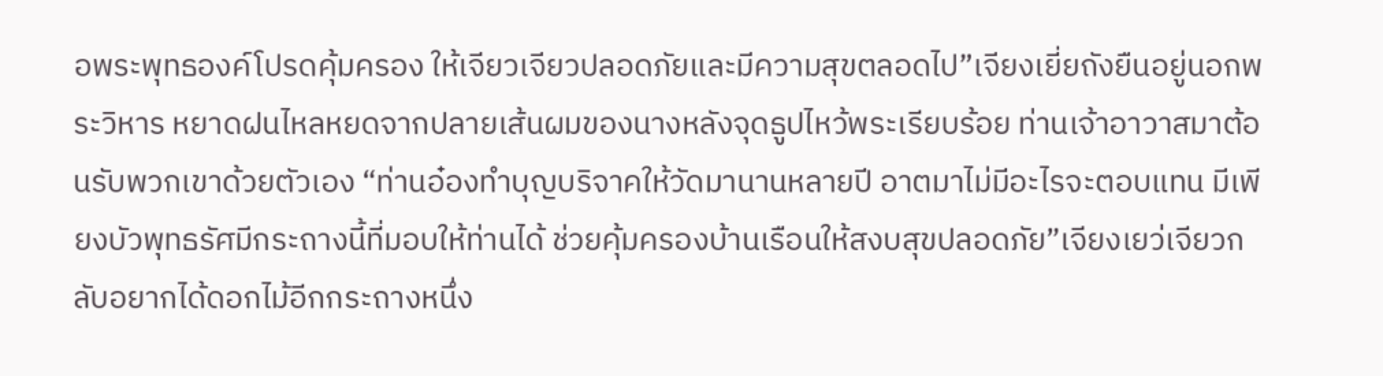อพระพุทธองค์โปรดคุ้มครอง ให้เจียวเจียวปลอดภัยและมีความสุขตลอดไป”เจียงเยี่ยถังยืนอยู่นอกพระวิหาร หยาดฝนไหลหยดจากปลายเส้นผมของนางหลังจุดธูปไหว้พระเรียบร้อย ท่านเจ้าอาวาสมาต้อนรับพวกเขาด้วยตัวเอง “ท่านอ๋องทำบุญบริจาคให้วัดมานานหลายปี อาตมาไม่มีอะไรจะตอบแทน มีเพียงบัวพุทธรัศมีกระถางนี้ที่มอบให้ท่านได้ ช่วยคุ้มครองบ้านเรือนให้สงบสุขปลอดภัย”เจียงเยว่เจียวกลับอยากได้ดอกไม้อีกกระถางหนึ่ง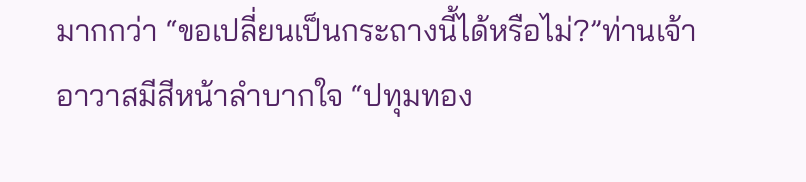มากกว่า “ขอเปลี่ยนเป็นกระถางนี้ได้หรือไม่?”ท่านเจ้าอาวาสมีสีหน้าลำบากใจ “ปทุมทอง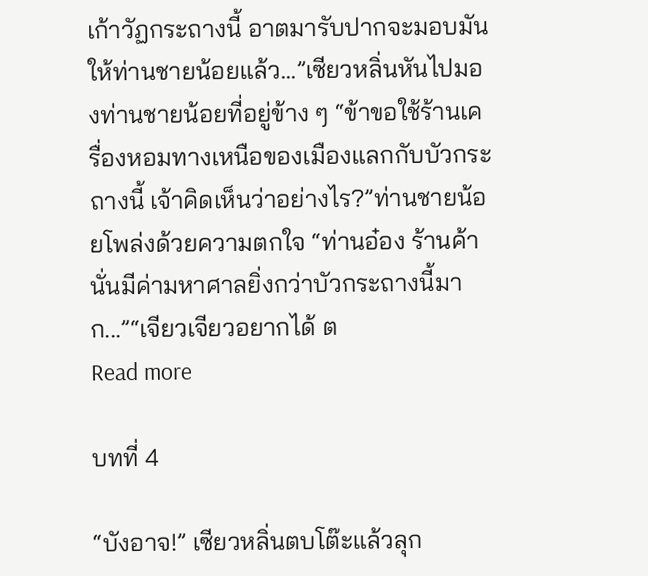เก้าวัฏกระถางนี้ อาตมารับปากจะมอบมันให้ท่านชายน้อยแล้ว...”เซียวหลิ่นหันไปมองท่านชายน้อยที่อยู่ข้าง ๆ “ข้าขอใช้ร้านเครื่องหอมทางเหนือของเมืองแลกกับบัวกระถางนี้ เจ้าคิดเห็นว่าอย่างไร?”ท่านชายน้อยโพล่งด้วยความตกใจ “ท่านอ๋อง ร้านค้านั่นมีค่ามหาศาลยิ่งกว่าบัวกระถางนี้มาก...”“เจียวเจียวอยากได้ ต
Read more

บทที่ 4

“บังอาจ!” เซียวหลิ่นตบโต๊ะแล้วลุก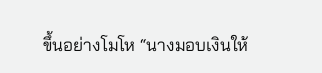ขึ้นอย่างโมโห “นางมอบเงินให้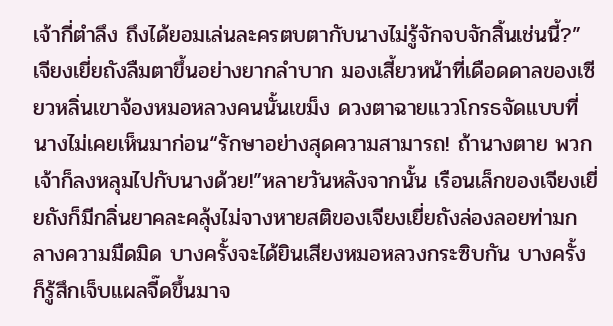เจ้ากี่ตำลึง ถึงได้ยอมเล่นละครตบตากับนางไม่รู้จักจบจักสิ้นเช่นนี้?”เจียงเยี่ยถังลืมตาขึ้นอย่างยากลำบาก มองเสี้ยวหน้าที่เดือดดาลของเซียวหลิ่นเขาจ้องหมอหลวงคนนั้นเขม็ง ดวงตาฉายแววโกรธจัดแบบที่นางไม่เคยเห็นมาก่อน“รักษาอย่างสุดความสามารถ! ถ้านางตาย พวกเจ้าก็ลงหลุมไปกับนางด้วย!”หลายวันหลังจากนั้น เรือนเล็กของเจียงเยี่ยถังก็มีกลิ่นยาคละคลุ้งไม่จางหายสติของเจียงเยี่ยถังล่องลอยท่ามกลางความมืดมิด บางครั้งจะได้ยินเสียงหมอหลวงกระซิบกัน บางครั้งก็รู้สึกเจ็บแผลจี๊ดขึ้นมาจ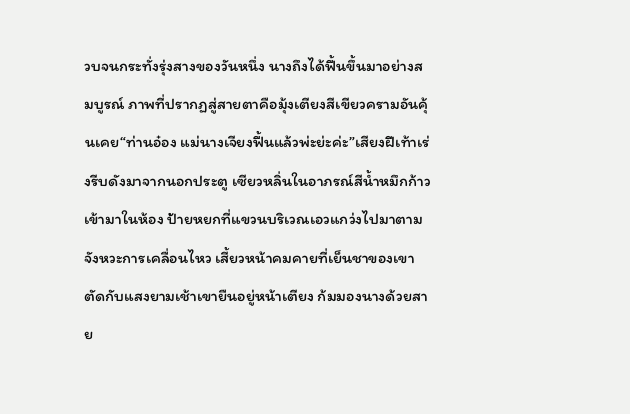วบจนกระทั่งรุ่งสางของวันหนึ่ง นางถึงได้ฟื้นขึ้นมาอย่างสมบูรณ์ ภาพที่ปรากฏสู่สายตาคือมุ้งเตียงสีเขียวครามอันคุ้นเคย“ท่านอ๋อง แม่นางเจียงฟื้นแล้วพ่ะย่ะค่ะ”เสียงฝีเท้าเร่งรีบดังมาจากนอกประตู เซียวหลิ่นในอาภรณ์สีน้ำหมึกก้าวเข้ามาในห้อง ป้ายหยกที่แขวนบริเวณเอวแกว่งไปมาตามจังหวะการเคลื่อนไหว เสี้ยวหน้าคมคายที่เย็นชาของเขาตัดกับแสงยามเช้าเขายืนอยู่หน้าเตียง ก้มมองนางด้วยสาย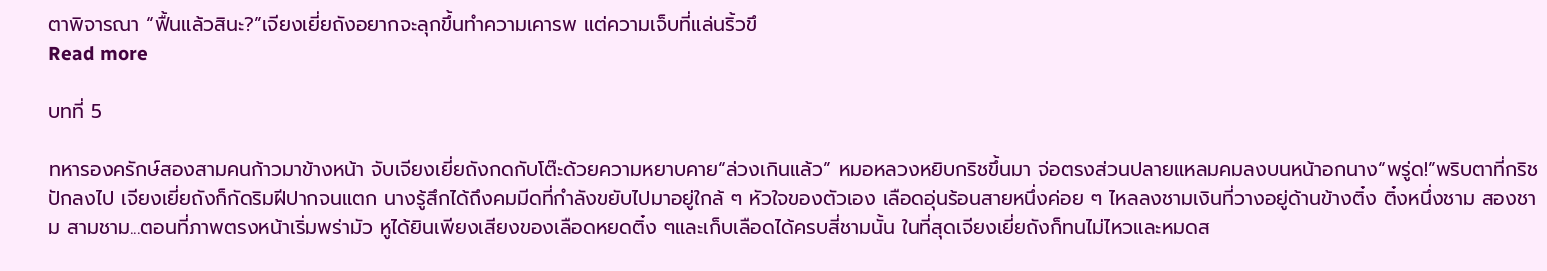ตาพิจารณา “ฟื้นแล้วสินะ?”เจียงเยี่ยถังอยากจะลุกขึ้นทำความเคารพ แต่ความเจ็บที่แล่นริ้วขึ
Read more

บทที่ 5

ทหารองครักษ์สองสามคนก้าวมาข้างหน้า จับเจียงเยี่ยถังกดกับโต๊ะด้วยความหยาบคาย“ล่วงเกินแล้ว” หมอหลวงหยิบกริชขึ้นมา จ่อตรงส่วนปลายแหลมคมลงบนหน้าอกนาง“พรู่ด!”พริบตาที่กริชปักลงไป เจียงเยี่ยถังก็กัดริมฝีปากจนแตก นางรู้สึกได้ถึงคมมีดที่กำลังขยับไปมาอยู่ใกล้ ๆ หัวใจของตัวเอง เลือดอุ่นร้อนสายหนึ่งค่อย ๆ ไหลลงชามเงินที่วางอยู่ด้านข้างติ๋ง ติ๋งหนึ่งชาม สองชาม สามชาม...ตอนที่ภาพตรงหน้าเริ่มพร่ามัว หูได้ยินเพียงเสียงของเลือดหยดติ๋ง ๆและเก็บเลือดได้ครบสี่ชามนั้น ในที่สุดเจียงเยี่ยถังก็ทนไม่ไหวและหมดส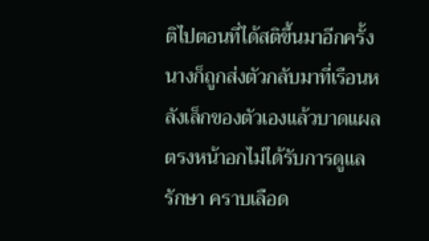ติไปตอนที่ได้สติขึ้นมาอีกครั้ง นางก็ถูกส่งตัวกลับมาที่เรือนหลังเล็กของตัวเองแล้วบาดแผลตรงหน้าอกไม่ได้รับการดูแลรักษา คราบเลือด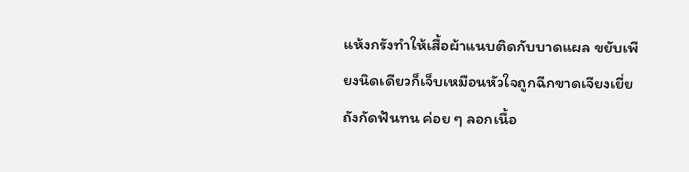แห้งกรังทำให้เสื้อผ้าแนบติดกับบาดแผล ขยับเพียงนิดเดียวก็เจ็บเหมือนหัวใจถูกฉีกขาดเจียงเยี่ยถังกัดฟันทน ค่อย ๆ ลอกเนื้อ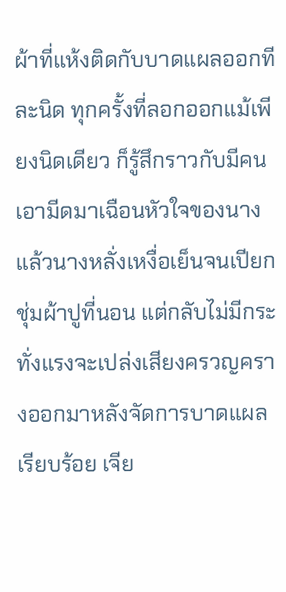ผ้าที่แห้งติดกับบาดแผลออกทีละนิด ทุกครั้งที่ลอกออกแม้เพียงนิดเดียว ก็รู้สึกราวกับมีคนเอามีดมาเฉือนหัวใจของนางแล้วนางหลั่งเหงื่อเย็นจนเปียกชุ่มผ้าปูที่นอน แต่กลับไม่มีกระทั่งแรงจะเปล่งเสียงครวญครางออกมาหลังจัดการบาดแผลเรียบร้อย เจีย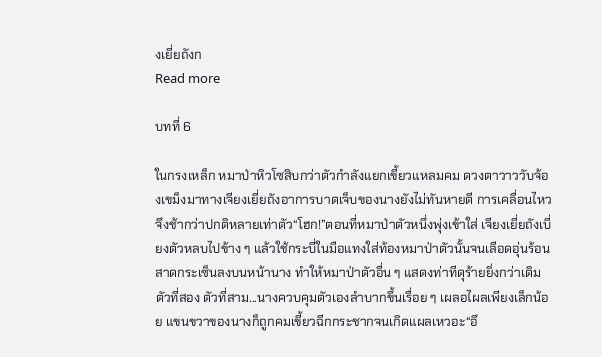งเยี่ยถังก
Read more

บทที่ 6

ในกรงเหล็ก หมาป่าหิวโซสิบกว่าตัวกำลังแยกเขี้ยวแหลมคม ดวงตาวาววับจ้องเขม็งมาทางเจียงเยี่ยถังอาการบาดเจ็บของนางยังไม่ทันหายดี การเคลื่อนไหวจึงช้ากว่าปกติหลายเท่าตัว“โฮก!”ตอนที่หมาป่าตัวหนึ่งพุ่งเข้าใส่ เจียงเยี่ยถังเบี่ยงตัวหลบไปข้าง ๆ แล้วใช้กระบี่ในมือแทงใส่ท้องหมาป่าตัวนั้นจนเลือดอุ่นร้อนสาดกระเซ็นลงบนหน้านาง ทำให้หมาป่าตัวอื่น ๆ แสดงท่าทีดุร้ายยิ่งกว่าเดิมตัวที่สอง ตัวที่สาม...นางควบคุมตัวเองลำบากขึ้นเรื่อย ๆ เผลอไผลเพียงเล็กน้อย แขนขวาของนางก็ถูกคมเขี้ยวฉีกกระชากจนเกิดแผลเหวอะ“อึ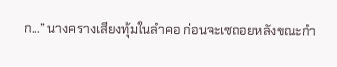ก...” นางครางเสียงทุ้มในลำคอ ก่อนจะเซถอยหลังขณะกำ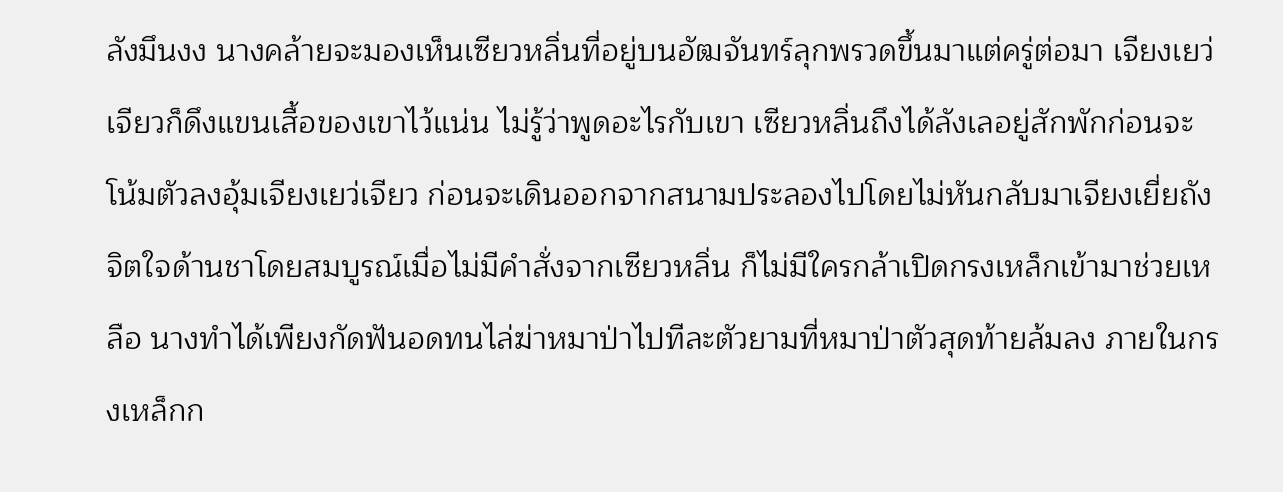ลังมึนงง นางคล้ายจะมองเห็นเซียวหลิ่นที่อยู่บนอัฒจันทร์ลุกพรวดขึ้นมาแต่ครู่ต่อมา เจียงเยว่เจียวก็ดึงแขนเสื้อของเขาไว้แน่น ไม่รู้ว่าพูดอะไรกับเขา เซียวหลิ่นถึงได้ลังเลอยู่สักพักก่อนจะโน้มตัวลงอุ้มเจียงเยว่เจียว ก่อนจะเดินออกจากสนามประลองไปโดยไม่หันกลับมาเจียงเยี่ยถังจิตใจด้านชาโดยสมบูรณ์เมื่อไม่มีคำสั่งจากเซียวหลิ่น ก็ไม่มีใครกล้าเปิดกรงเหล็กเข้ามาช่วยเหลือ นางทำได้เพียงกัดฟันอดทนไล่ฆ่าหมาป่าไปทีละตัวยามที่หมาป่าตัวสุดท้ายล้มลง ภายในกรงเหล็กก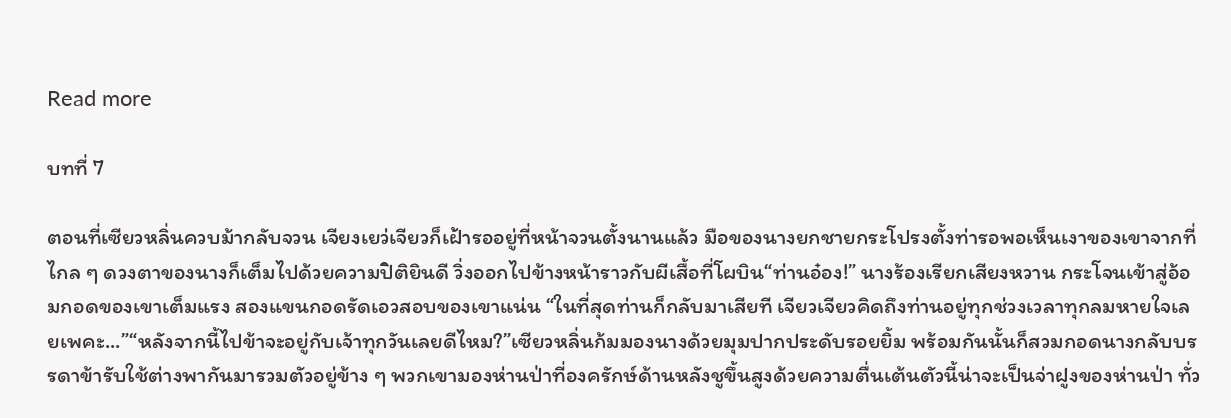Read more

บทที่ 7

ตอนที่เซียวหลิ่นควบม้ากลับจวน เจียงเยว่เจียวก็เฝ้ารออยู่ที่หน้าจวนตั้งนานแล้ว มือของนางยกชายกระโปรงตั้งท่ารอพอเห็นเงาของเขาจากที่ไกล ๆ ดวงตาของนางก็เต็มไปด้วยความปิติยินดี วิ่งออกไปข้างหน้าราวกับผีเสื้อที่โผบิน“ท่านอ๋อง!” นางร้องเรียกเสียงหวาน กระโจนเข้าสู่อ้อมกอดของเขาเต็มแรง สองแขนกอดรัดเอวสอบของเขาแน่น “ในที่สุดท่านก็กลับมาเสียที เจียวเจียวคิดถึงท่านอยู่ทุกช่วงเวลาทุกลมหายใจเลยเพคะ...”“หลังจากนี้ไปข้าจะอยู่กับเจ้าทุกวันเลยดีไหม?”เซียวหลิ่นก้มมองนางด้วยมุมปากประดับรอยยิ้ม พร้อมกันนั้นก็สวมกอดนางกลับบรรดาข้ารับใช้ต่างพากันมารวมตัวอยู่ข้าง ๆ พวกเขามองห่านป่าที่องครักษ์ด้านหลังชูขึ้นสูงด้วยความตื่นเต้นตัวนี้น่าจะเป็นจ่าฝูงของห่านป่า ทั่ว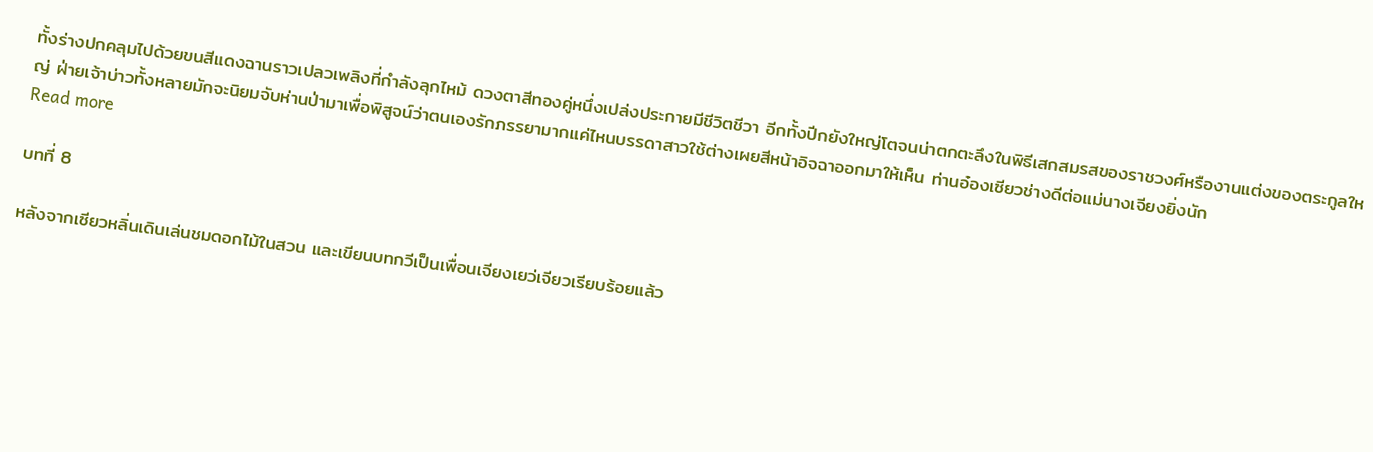ทั้งร่างปกคลุมไปด้วยขนสีแดงฉานราวเปลวเพลิงที่กำลังลุกไหม้ ดวงตาสีทองคู่หนึ่งเปล่งประกายมีชีวิตชีวา อีกทั้งปีกยังใหญ่โตจนน่าตกตะลึงในพิธีเสกสมรสของราชวงศ์หรืองานแต่งของตระกูลใหญ่ ฝ่ายเจ้าบ่าวทั้งหลายมักจะนิยมจับห่านป่ามาเพื่อพิสูจน์ว่าตนเองรักภรรยามากแค่ไหนบรรดาสาวใช้ต่างเผยสีหน้าอิจฉาออกมาให้เห็น ท่านอ๋องเซียวช่างดีต่อแม่นางเจียงยิ่งนัก
Read more

บทที่ 8

หลังจากเซียวหลิ่นเดินเล่นชมดอกไม้ในสวน และเขียนบทกวีเป็นเพื่อนเจียงเยว่เจียวเรียบร้อยแล้ว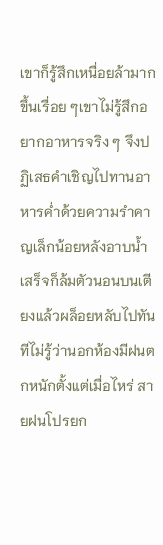เขาก็รู้สึกเหนื่อยล้ามากขึ้นเรื่อย ๆเขาไม่รู้สึกอยากอาหารจริง ๆ จึงปฏิเสธคำเชิญไปทานอาหารค่ำด้วยความรำคาญเล็กน้อยหลังอาบน้ำเสร็จก็ล้มตัวนอนบนเตียงแล้วผล็อยหลับไปทันทีไม่รู้ว่านอกห้องมีฝนตกหนักตั้งแต่เมื่อไหร่ สายฝนโปรยก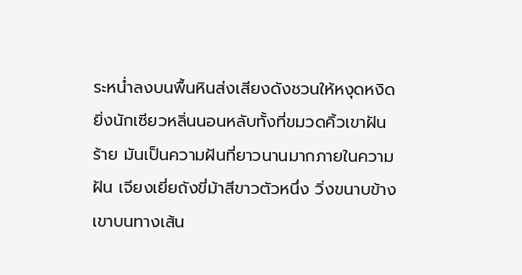ระหน่ำลงบนพื้นหินส่งเสียงดังชวนให้หงุดหงิดยิ่งนักเซียวหลิ่นนอนหลับทั้งที่ขมวดคิ้วเขาฝันร้าย มันเป็นความฝันที่ยาวนานมากภายในความฝัน เจียงเยี่ยถังขี่ม้าสีขาวตัวหนึ่ง วิ่งขนาบข้างเขาบนทางเส้น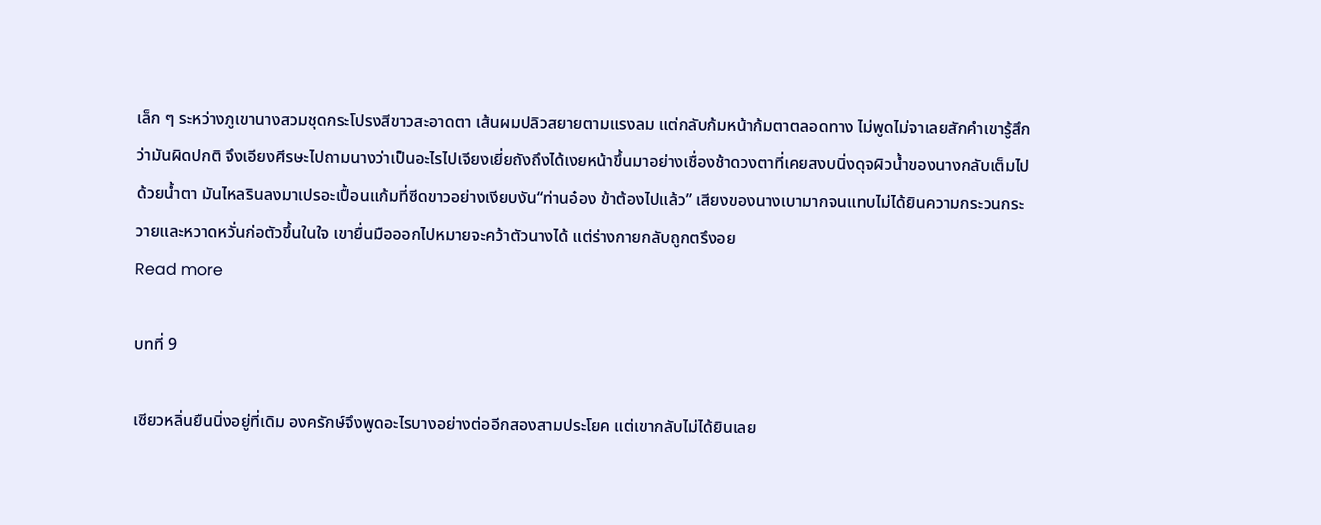เล็ก ๆ ระหว่างภูเขานางสวมชุดกระโปรงสีขาวสะอาดตา เส้นผมปลิวสยายตามแรงลม แต่กลับก้มหน้าก้มตาตลอดทาง ไม่พูดไม่จาเลยสักคำเขารู้สึกว่ามันผิดปกติ จึงเอียงศีรษะไปถามนางว่าเป็นอะไรไปเจียงเยี่ยถังถึงได้เงยหน้าขึ้นมาอย่างเชื่องช้าดวงตาที่เคยสงบนิ่งดุจผิวน้ำของนางกลับเต็มไปด้วยน้ำตา มันไหลรินลงมาเปรอะเปื้อนแก้มที่ซีดขาวอย่างเงียบงัน“ท่านอ๋อง ข้าต้องไปแล้ว” เสียงของนางเบามากจนแทบไม่ได้ยินความกระวนกระวายและหวาดหวั่นก่อตัวขึ้นในใจ เขายื่นมือออกไปหมายจะคว้าตัวนางได้ แต่ร่างกายกลับถูกตรึงอย
Read more

บทที่ 9

เซียวหลิ่นยืนนิ่งอยู่ที่เดิม องครักษ์จึงพูดอะไรบางอย่างต่ออีกสองสามประโยค แต่เขากลับไม่ได้ยินเลย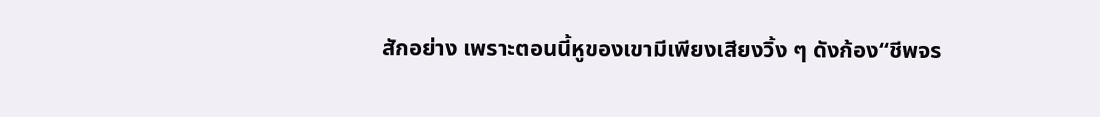สักอย่าง เพราะตอนนี้หูของเขามีเพียงเสียงวิ้ง ๆ ดังก้อง“ชีพจร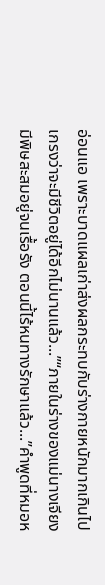อ่อนแอ เพราะบาดแผลเก่าส่งผลกระทบกับร่างกายหนักมากเกินไป เกรงว่าจะมีชีวิตอยู่ได้อีกไม่นานแล้ว...”“ภายในร่างของแม่นางเจียงมีพิษสะสมอยู่จนเรื้อรัง ตอนนี้ไร้หนทางรักษาแล้ว...”คำพูดที่หมอห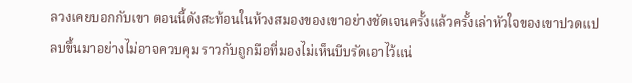ลวงเคยบอกกับเขา ตอนนี้ดังสะท้อนในห้วงสมองของเขาอย่างชัดเจนครั้งแล้วครั้งเล่าหัวใจของเขาปวดแปลบขึ้นมาอย่างไม่อาจควบคุม ราวกับถูกมือที่มองไม่เห็นบีบรัดเอาไว้แน่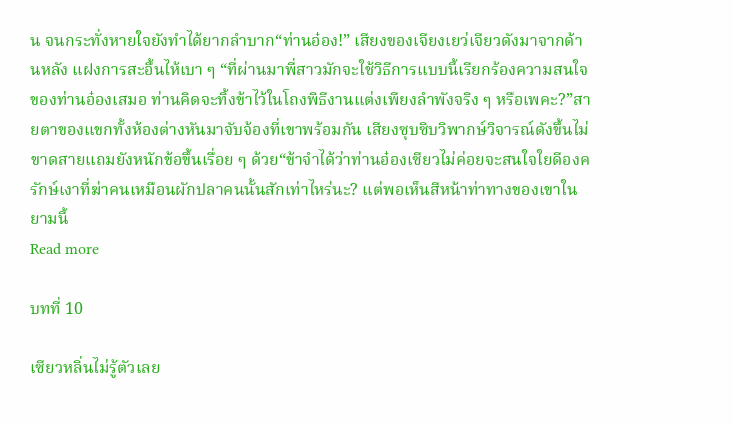น จนกระทั่งหายใจยังทำได้ยากลำบาก“ท่านอ๋อง!” เสียงของเจียงเยว่เจียวดังมาจากด้านหลัง แฝงการสะอื้นไห้เบา ๆ “ที่ผ่านมาพี่สาวมักจะใช้วิธีการแบบนี้เรียกร้องความสนใจของท่านอ๋องเสมอ ท่านคิดจะทิ้งข้าไว้ในโถงพิธีงานแต่งเพียงลำพังจริง ๆ หรือเพคะ?”สายตาของแขกทั้งห้องต่างหันมาจับจ้องที่เขาพร้อมกัน เสียงซุบซิบวิพากษ์วิจารณ์ดังขึ้นไม่ขาดสายแถมยังหนักข้อขึ้นเรื่อย ๆ ด้วย“ข้าจำได้ว่าท่านอ๋องเซียวไม่ค่อยจะสนใจใยดีองครักษ์เงาที่ฆ่าคนเหมือนผักปลาคนนั้นสักเท่าไหร่นะ? แต่พอเห็นสีหน้าท่าทางของเขาในยามนี้
Read more

บทที่ 10

เซียวหลิ่นไม่รู้ตัวเลย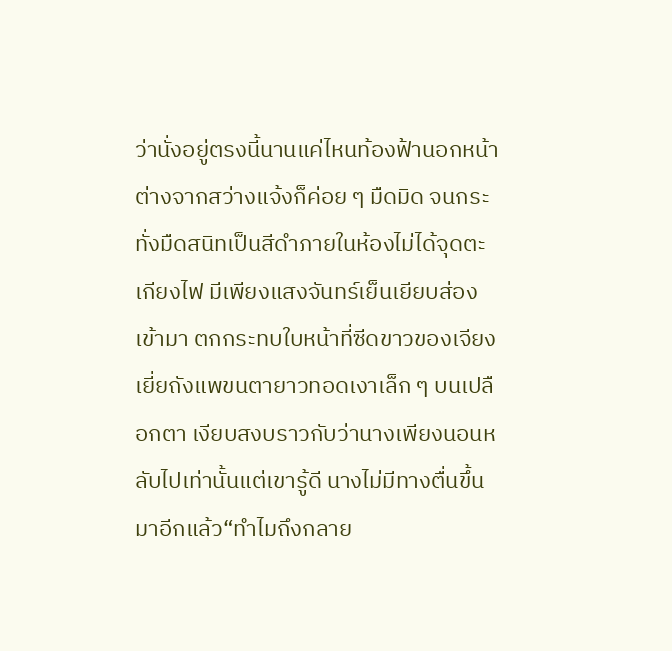ว่านั่งอยู่ตรงนี้นานแค่ไหนท้องฟ้านอกหน้าต่างจากสว่างแจ้งก็ค่อย ๆ มืดมิด จนกระทั่งมืดสนิทเป็นสีดำภายในห้องไม่ได้จุดตะเกียงไฟ มีเพียงแสงจันทร์เย็นเยียบส่องเข้ามา ตกกระทบใบหน้าที่ซีดขาวของเจียงเยี่ยถังแพขนตายาวทอดเงาเล็ก ๆ บนเปลือกตา เงียบสงบราวกับว่านางเพียงนอนหลับไปเท่านั้นแต่เขารู้ดี นางไม่มีทางตื่นขึ้นมาอีกแล้ว“ทำไมถึงกลาย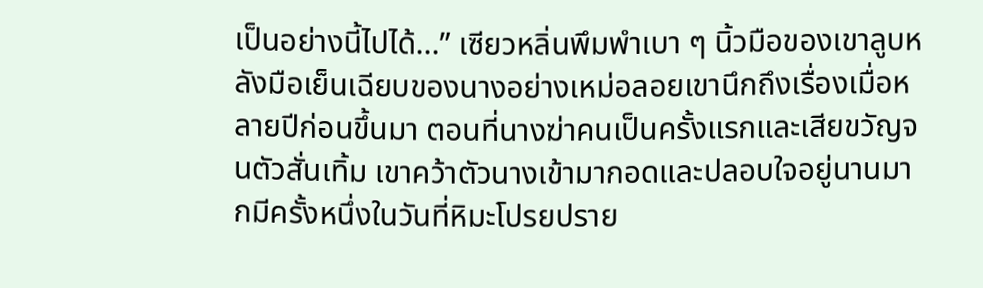เป็นอย่างนี้ไปได้...” เซียวหลิ่นพึมพำเบา ๆ นิ้วมือของเขาลูบหลังมือเย็นเฉียบของนางอย่างเหม่อลอยเขานึกถึงเรื่องเมื่อหลายปีก่อนขึ้นมา ตอนที่นางฆ่าคนเป็นครั้งแรกและเสียขวัญจนตัวสั่นเทิ้ม เขาคว้าตัวนางเข้ามากอดและปลอบใจอยู่นานมากมีครั้งหนึ่งในวันที่หิมะโปรยปราย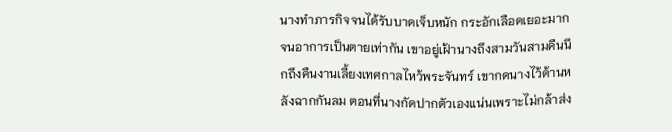นางทำภารกิจจนได้รับบาดเจ็บหนัก กระอักเลือดเยอะมากจนอาการเป็นตายเท่ากัน เขาอยู่เฝ้านางถึงสามวันสามคืนนึกถึงคืนงานเลี้ยงเทศกาลไหว้พระจันทร์ เขากดนางไว้ด้านหลังฉากกันลม ตอนที่นางกัดปากตัวเองแน่นเพราะไม่กล้าส่ง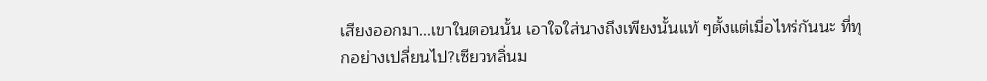เสียงออกมา...เขาในตอนนั้น เอาใจใส่นางถึงเพียงนั้นแท้ ๆตั้งแต่เมื่อไหร่กันนะ ที่ทุกอย่างเปลี่ยนไป?เซียวหลิ่นม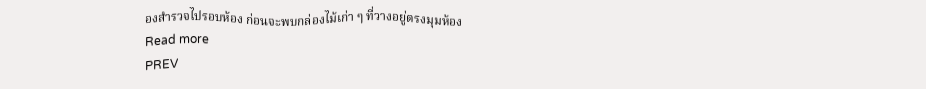องสำรวจไปรอบห้อง ก่อนจะพบกล่องไม้เก่า ๆ ที่วางอยู่ตรงมุมห้อง
Read more
PREV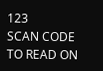123
SCAN CODE TO READ ON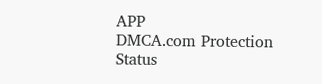APP
DMCA.com Protection Status